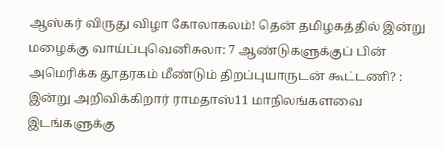ஆஸ்கர் விருது விழா கோலாகலம்! தென் தமிழகத்தில் இன்று மழைக்கு வாய்ப்புவெனிசுலா: 7 ஆண்டுகளுக்குப் பின் அமெரிக்க தூதரகம் மீண்டும் திறப்புயாருடன் கூட்டணி? : இன்று அறிவிக்கிறார் ராமதாஸ்11 மாநிலங்களவை இடங்களுக்கு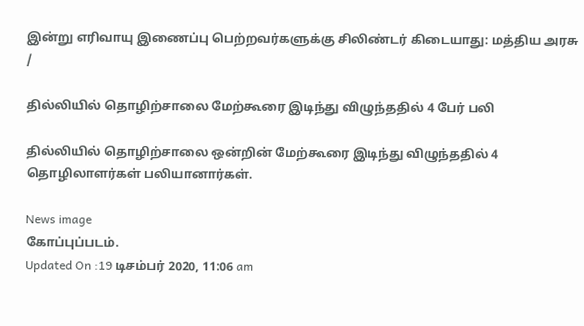இன்று எரிவாயு இணைப்பு பெற்றவர்களுக்கு சிலிண்டர் கிடையாது: மத்திய அரசு
/

தில்லியில் தொழிற்சாலை மேற்கூரை இடிந்து விழுந்ததில் 4 பேர் பலி

தில்லியில் தொழிற்சாலை ஒன்றின் மேற்கூரை இடிந்து விழுந்ததில் 4 தொழிலாளர்கள் பலியானார்கள்.

News image
கோப்புப்படம்.
Updated On :19 டிசம்பர் 2020, 11:06 am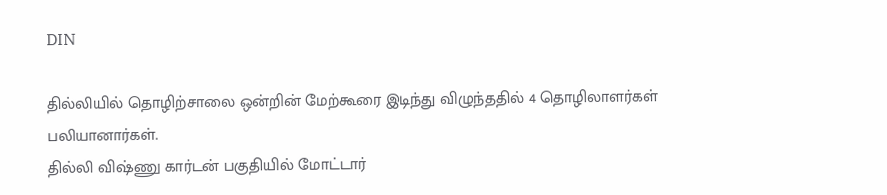DIN

தில்லியில் தொழிற்சாலை ஒன்றின் மேற்கூரை இடிந்து விழுந்ததில் 4 தொழிலாளர்கள் பலியானார்கள்.
தில்லி விஷ்ணு கார்டன் பகுதியில் மோட்டார்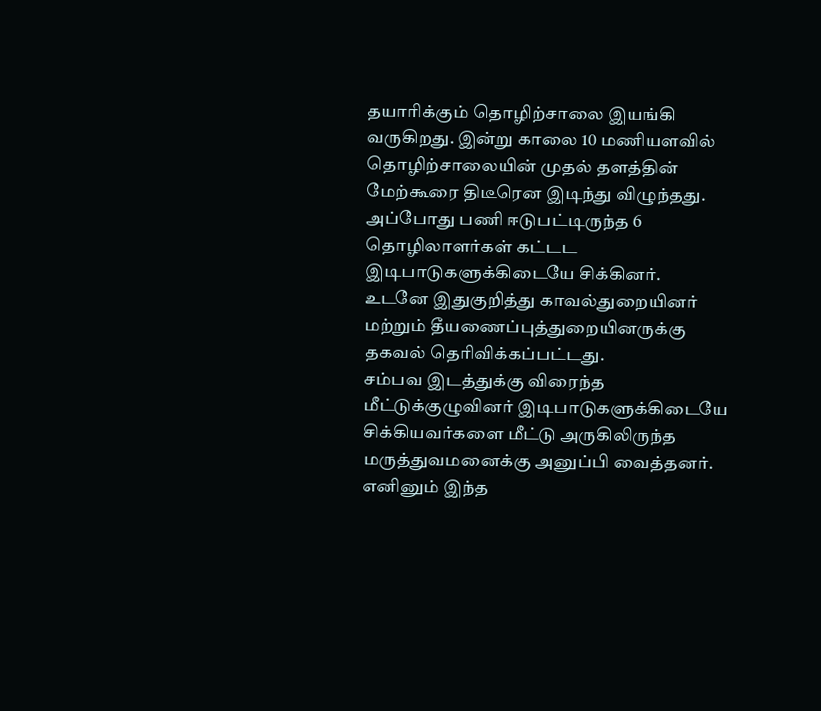தயாரிக்கும் தொழிற்சாலை இயங்கி வருகிறது. இன்று காலை 10 மணியளவில் தொழிற்சாலையின் முதல் தளத்தின் மேற்கூரை திடீரென இடிந்து விழுந்தது. அப்போது பணி ஈடுபட்டிருந்த 6 தொழிலாளர்கள் கட்டட இடிபாடுகளுக்கிடையே சிக்கினர்.
உடனே இதுகுறித்து காவல்துறையினர் மற்றும் தீயணைப்புத்துறையினருக்கு தகவல் தெரிவிக்கப்பட்டது.
சம்பவ இடத்துக்கு விரைந்த மீட்டுக்குழுவினர் இடிபாடுகளுக்கிடையே சிக்கியவர்களை மீட்டு அருகிலிருந்த மருத்துவமனைக்கு அனுப்பி வைத்தனர். எனினும் இந்த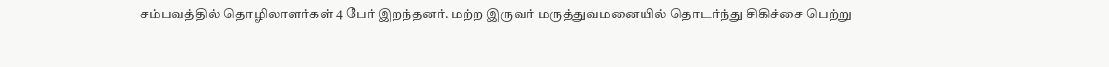சம்பவத்தில் தொழிலாளர்கள் 4 பேர் இறந்தனர். மற்ற இருவர் மருத்துவமனையில் தொடர்ந்து சிகிச்சை பெற்று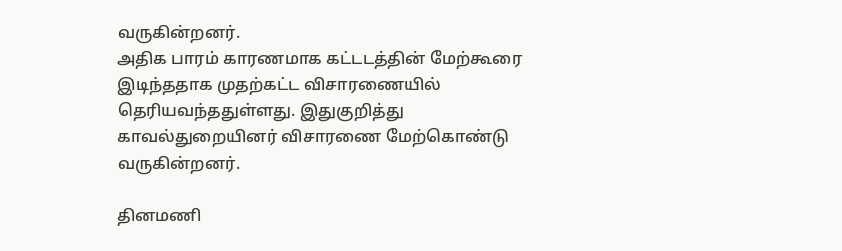வருகின்றனர்.
அதிக பாரம் காரணமாக கட்டடத்தின் மேற்கூரை இடிந்ததாக முதற்கட்ட விசாரணையில் தெரியவந்ததுள்ளது. இதுகுறித்து காவல்துறையினர் விசாரணை மேற்கொண்டு வருகின்றனர்.

தினமணி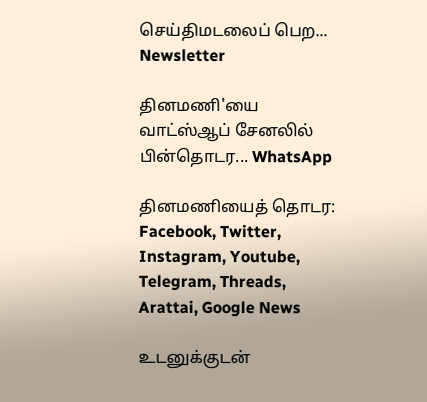செய்திமடலைப் பெற... Newsletter

தினமணி'யை வாட்ஸ்ஆப் சேனலில் பின்தொடர... WhatsApp

தினமணியைத் தொடர: Facebook, Twitter, Instagram, Youtube, Telegram, Threads, Arattai, Google News

உடனுக்குடன்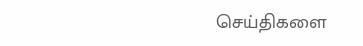செய்திகளை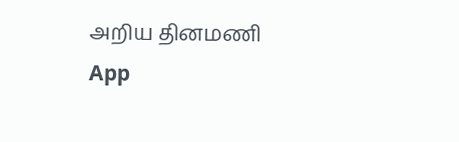அறிய தினமணி App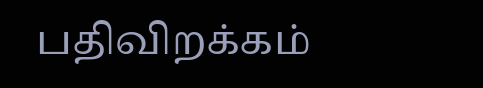பதிவிறக்கம்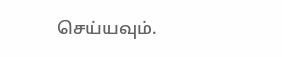செய்யவும்.